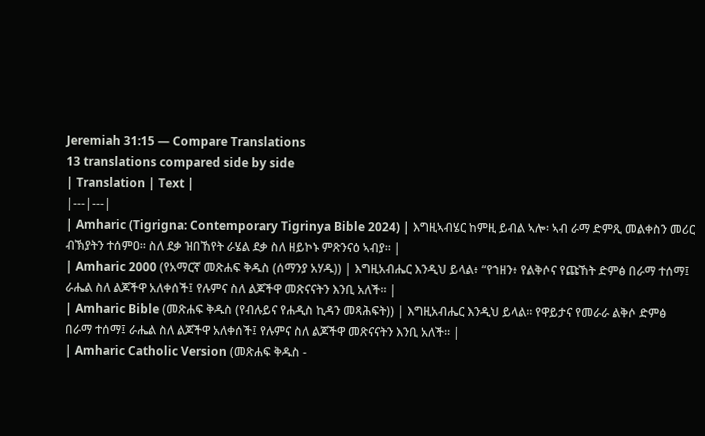Jeremiah 31:15 — Compare Translations
13 translations compared side by side
| Translation | Text |
|---|---|
| Amharic (Tigrigna: Contemporary Tigrinya Bible 2024) | እግዚኣብሄር ከምዚ ይብል ኣሎ፡ ኣብ ራማ ድምጺ መልቀስን መሪር ብኽያትን ተሰምዐ። ስለ ደቃ ዝበኸየት ራሄል ደቃ ስለ ዘይኮኑ ምጽንናዕ ኣብያ። |
| Amharic 2000 (የአማርኛ መጽሐፍ ቅዱስ (ሰማንያ አሃዱ)) | እግዚአብሔር እንዲህ ይላል፥ “የኀዘን፥ የልቅሶና የጩኸት ድምፅ በራማ ተሰማ፤ ራሔል ስለ ልጆችዋ አለቀሰች፤ የሉምና ስለ ልጆችዋ መጽናናትን እንቢ አለች። |
| Amharic Bible (መጽሐፍ ቅዱስ (የብሉይና የሐዲስ ኪዳን መጻሕፍት)) | እግዚአብሔር እንዲህ ይላል። የዋይታና የመራራ ልቅሶ ድምፅ በራማ ተሰማ፤ ራሔል ስለ ልጆችዋ አለቀሰች፤ የሉምና ስለ ልጆችዋ መጽናናትን እንቢ አለች። |
| Amharic Catholic Version (መጽሐፍ ቅዱስ -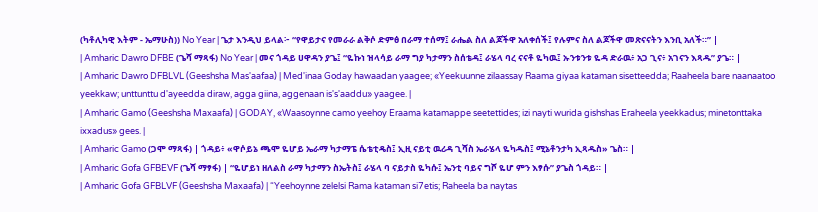(ካቶሊካዊ እትም - ኤማሁስ)) No Year | ጌታ እንዲህ ይላል፦ “የዋይታና የመራራ ልቅሶ ድምፅ በራማ ተሰማ፤ ራሔል ስለ ልጆችዋ አለቀሰች፤ የሉምና ስለ ልጆችዋ መጽናናትን እንቢ አለች።” |
| Amharic Dawro DFBE (ጌሻ ማጻፋ) No Year | መና ጎዳይ ሀዋዳን ያጌ፤ “ዬኩነ ዝላሳይ ራማ ግያ ካታማን ስሰቴዳ፤ ራሄላ ባረ ናናቶ ዬካዉ፤ ኡንቱንቱ ዬዳ ድራዉ፥ አጋ ጊና፥ አገናን እጻዱ” ያጌ። |
| Amharic Dawro DFBLVL (Geeshsha Mas'aafaa) | Med'inaa Goday hawaadan yaagee; «Yeekuunne zilaassay Raama giyaa kataman sisetteedda; Raaheela bare naanaatoo yeekkaw; unttunttu d'ayeedda diraw, agga giina, aggenaan is's'aaddu» yaagee. |
| Amharic Gamo (Geeshsha Maxaafa) | GODAY, «Waasoynne camo yeehoy Eraama katamappe seetettides; izi nayti wurida gishshas Eraheela yeekkadus; minetonttaka ixxadus» gees. |
| Amharic Gamo (ጋሞ ማጻፋ) | ጎዳይ፥ «ዋሶይኔ ጫሞ ዬሆይ ኤራማ ካታማፔ ሴቴቲዴስ፤ ኢዚ ናይቲ ዉሪዳ ጊሻስ ኤራሄላ ዬካዱስ፤ ሚኔቶንታካ ኢጻዱስ» ጌስ። |
| Amharic Gofa GFBEVF (ጌሻ ማፃፋ) | “ዬሆይነ ዘለልስ ራማ ካታማን ስኤትስ፤ ራሄላ ባ ናይታስ ዬካሱ፤ ኤንቲ ባይና ግሾ ዬሆ ምን እፃሱ” ያጌስ ጎዳይ። |
| Amharic Gofa GFBLVF (Geeshsha Maxaafa) | “Yeehoynne zelelsi Rama kataman si7etis; Raheela ba naytas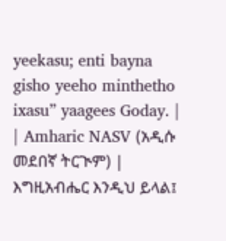yeekasu; enti bayna gisho yeeho minthetho ixasu” yaagees Goday. |
| Amharic NASV (አዲሱ መደበኛ ትርጒም) | እግዚአብሔር እንዲህ ይላል፤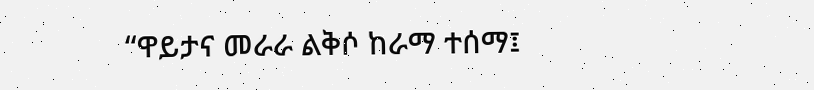“ዋይታና መራራ ልቅሶ ከራማ ተሰማ፤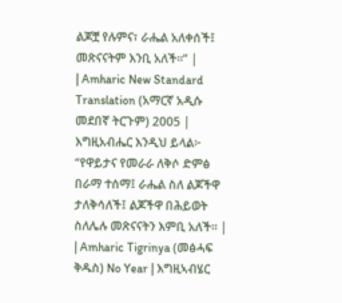ልጆቿ የሉምና፣ ራሔል አለቀሰች፤ መጽናናትም እንቢ አለች።” |
| Amharic New Standard Translation (አማርኛ አዲሱ መደበኛ ትርጉም) 2005 | እግዚአብሔር እንዲህ ይላል፦ “የዋይታና የመራራ ለቅሶ ድምፅ በራማ ተሰማ፤ ራሔል ስለ ልጆችዋ ታለቅሳለች፤ ልጆችዋ በሕይወት ስለሌሉ መጽናናትን እምቢ አለች። |
| Amharic Tigrinya (መፅሓፍ ቅዱስ) No Year | እግዚኣብሄር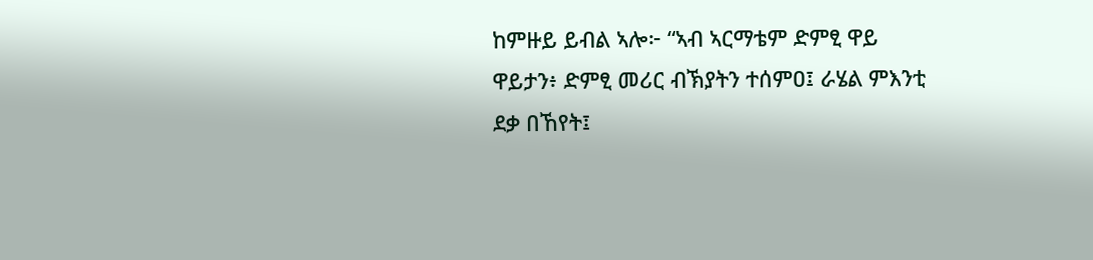ከምዙይ ይብል ኣሎ፦ “ኣብ ኣርማቴም ድምፂ ዋይ ዋይታን፥ ድምፂ መሪር ብኽያትን ተሰምዐ፤ ራሄል ምእንቲ ደቃ በኸየት፤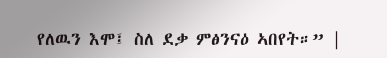የለዉን እሞ፤ ስለ ደቃ ምፅንናዕ ኣበየት።” |